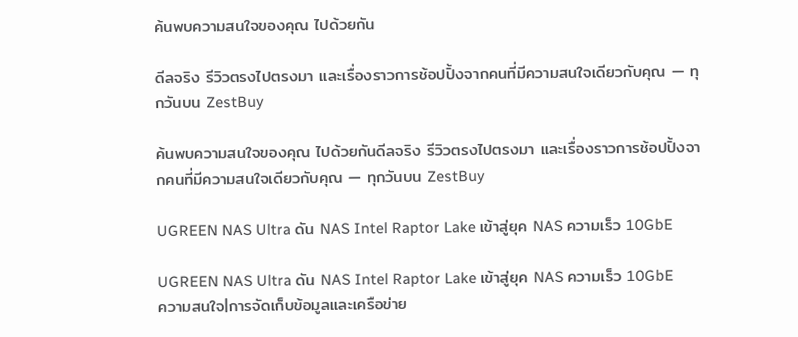ค้นพบความสนใจของคุณ ไปด้วยกัน

ดีลจริง รีวิวตรงไปตรงมา และเรื่องราวการช้อปปิ้งจากคนที่มีความสนใจเดียวกับคุณ — ทุกวันบน ZestBuy

ค้นพบความสนใจของคุณ ไปด้วยกันดีลจริง รีวิวตรงไปตรงมา และเรื่องราวการช้อปปิ้งจากคนที่มีความสนใจเดียวกับคุณ — ทุกวันบน ZestBuy

UGREEN NAS Ultra ดัน NAS Intel Raptor Lake เข้าสู่ยุค NAS ความเร็ว 10GbE

UGREEN NAS Ultra ดัน NAS Intel Raptor Lake เข้าสู่ยุค NAS ความเร็ว 10GbE
ความสนใจ|การจัดเก็บข้อมูลและเครือข่าย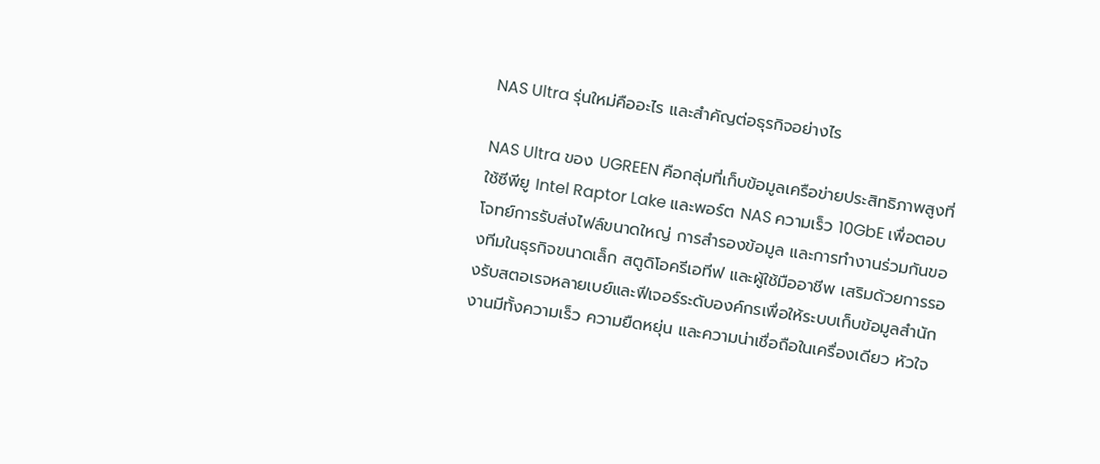NAS Ultra รุ่นใหม่คืออะไร และสำคัญต่อธุรกิจอย่างไร

NAS Ultra ของ UGREEN คือกลุ่มที่เก็บข้อมูลเครือข่ายประสิทธิภาพสูงที่ใช้ซีพียู Intel Raptor Lake และพอร์ต NAS ความเร็ว 10GbE เพื่อตอบโจทย์การรับส่งไฟล์ขนาดใหญ่ การสำรองข้อมูล และการทำงานร่วมกันของทีมในธุรกิจขนาดเล็ก สตูดิโอครีเอทีฟ และผู้ใช้มืออาชีพ เสริมด้วยการรองรับสตอเรจหลายเบย์และฟีเจอร์ระดับองค์กรเพื่อให้ระบบเก็บข้อมูลสำนักงานมีทั้งความเร็ว ความยืดหยุ่น และความน่าเชื่อถือในเครื่องเดียว หัวใจ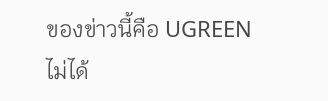ของข่าวนี้คือ UGREEN ไม่ได้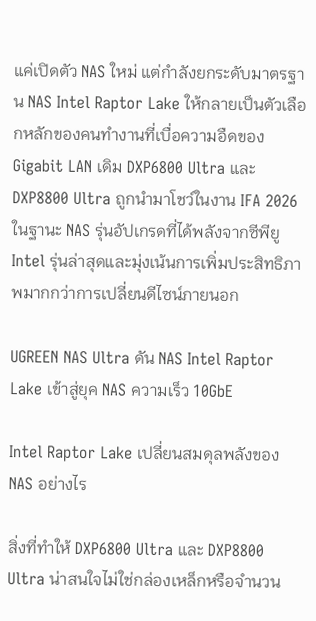แค่เปิดตัว NAS ใหม่ แต่กำลังยกระดับมาตรฐาน NAS Intel Raptor Lake ให้กลายเป็นตัวเลือกหลักของคนทำงานที่เบื่อความอืดของ Gigabit LAN เดิม DXP6800 Ultra และ DXP8800 Ultra ถูกนำมาโชว์ในงาน IFA 2026 ในฐานะ NAS รุ่นอัปเกรดที่ได้พลังจากซีพียู Intel รุ่นล่าสุดและมุ่งเน้นการเพิ่มประสิทธิภาพมากกว่าการเปลี่ยนดีไซน์ภายนอก

UGREEN NAS Ultra ดัน NAS Intel Raptor Lake เข้าสู่ยุค NAS ความเร็ว 10GbE

Intel Raptor Lake เปลี่ยนสมดุลพลังของ NAS อย่างไร

สิ่งที่ทำให้ DXP6800 Ultra และ DXP8800 Ultra น่าสนใจไม่ใช่กล่องเหล็กหรือจำนวน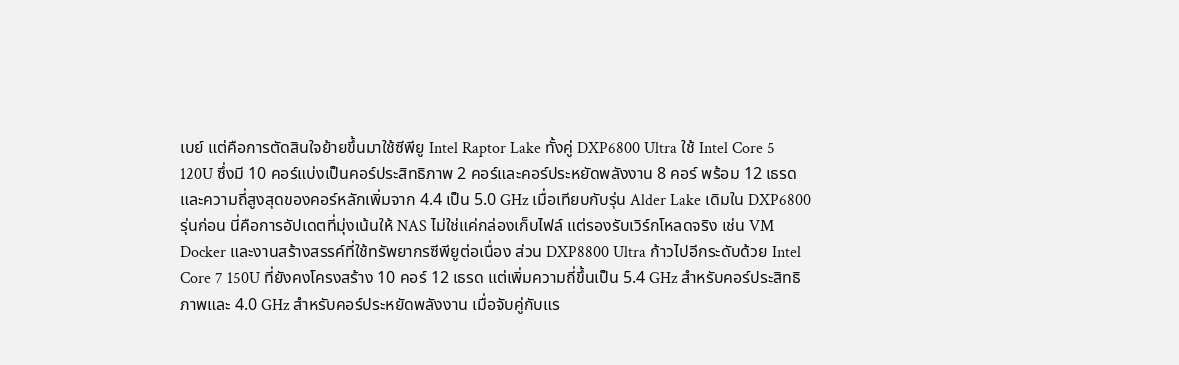เบย์ แต่คือการตัดสินใจย้ายขึ้นมาใช้ซีพียู Intel Raptor Lake ทั้งคู่ DXP6800 Ultra ใช้ Intel Core 5 120U ซึ่งมี 10 คอร์แบ่งเป็นคอร์ประสิทธิภาพ 2 คอร์และคอร์ประหยัดพลังงาน 8 คอร์ พร้อม 12 เธรด และความถี่สูงสุดของคอร์หลักเพิ่มจาก 4.4 เป็น 5.0 GHz เมื่อเทียบกับรุ่น Alder Lake เดิมใน DXP6800 รุ่นก่อน นี่คือการอัปเดตที่มุ่งเน้นให้ NAS ไม่ใช่แค่กล่องเก็บไฟล์ แต่รองรับเวิร์กโหลดจริง เช่น VM Docker และงานสร้างสรรค์ที่ใช้ทรัพยากรซีพียูต่อเนื่อง ส่วน DXP8800 Ultra ก้าวไปอีกระดับด้วย Intel Core 7 150U ที่ยังคงโครงสร้าง 10 คอร์ 12 เธรด แต่เพิ่มความถี่ขึ้นเป็น 5.4 GHz สำหรับคอร์ประสิทธิภาพและ 4.0 GHz สำหรับคอร์ประหยัดพลังงาน เมื่อจับคู่กับแร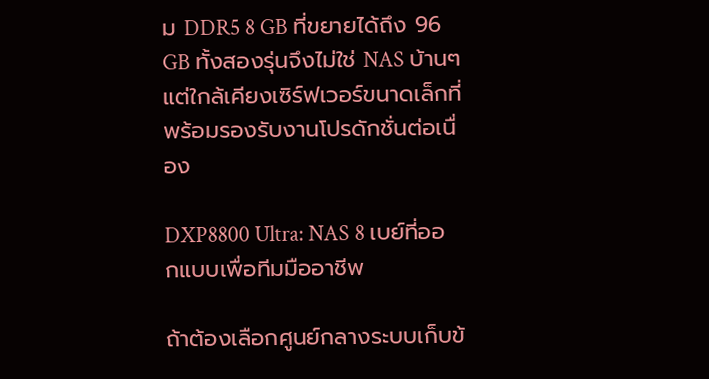ม DDR5 8 GB ที่ขยายได้ถึง 96 GB ทั้งสองรุ่นจึงไม่ใช่ NAS บ้านๆ แต่ใกล้เคียงเซิร์ฟเวอร์ขนาดเล็กที่พร้อมรองรับงานโปรดักชั่นต่อเนื่อง

DXP8800 Ultra: NAS 8 เบย์ที่ออกแบบเพื่อทีมมืออาชีพ

ถ้าต้องเลือกศูนย์กลางระบบเก็บข้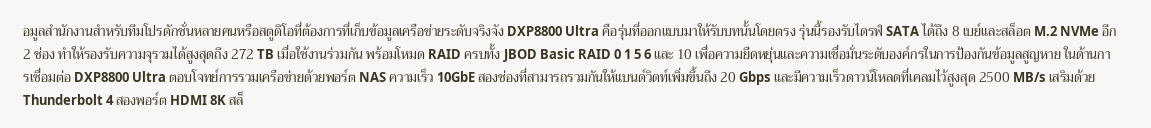อมูลสำนักงานสำหรับทีมโปรดักชั่นหลายคนหรือสตูดิโอที่ต้องการที่เก็บข้อมูลเครือข่ายระดับจริงจัง DXP8800 Ultra คือรุ่นที่ออกแบบมาให้รับบทนั้นโดยตรง รุ่นนี้รองรับไดรฟ์ SATA ได้ถึง 8 เบย์และสล็อต M.2 NVMe อีก 2 ช่อง ทำให้รองรับความจุรวมได้สูงสุดถึง 272 TB เมื่อใช้งานร่วมกัน พร้อมโหมด RAID ครบทั้ง JBOD Basic RAID 0 1 5 6 และ 10 เพื่อความยืดหยุ่นและความเชื่อมั่นระดับองค์กรในการป้องกันข้อมูลสูญหาย ในด้านการเชื่อมต่อ DXP8800 Ultra ตอบโจทย์การรวมเครือข่ายด้วยพอร์ต NAS ความเร็ว 10GbE สองช่องที่สามารถรวมกันให้แบนด์วิดท์เพิ่มขึ้นถึง 20 Gbps และมีความเร็วดาวน์โหลดที่เคลมไว้สูงสุด 2500 MB/s เสริมด้วย Thunderbolt 4 สองพอร์ต HDMI 8K สล็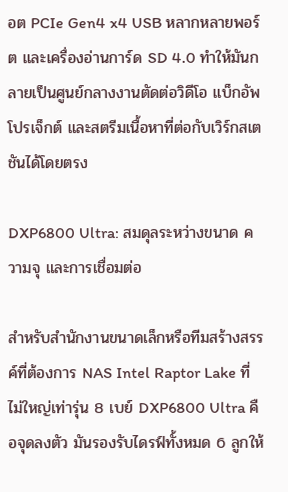อต PCIe Gen4 x4 USB หลากหลายพอร์ต และเครื่องอ่านการ์ด SD 4.0 ทำให้มันกลายเป็นศูนย์กลางงานตัดต่อวิดีโอ แบ็กอัพโปรเจ็กต์ และสตรีมเนื้อหาที่ต่อกับเวิร์กสเตชันได้โดยตรง

DXP6800 Ultra: สมดุลระหว่างขนาด ความจุ และการเชื่อมต่อ

สำหรับสำนักงานขนาดเล็กหรือทีมสร้างสรรค์ที่ต้องการ NAS Intel Raptor Lake ที่ไม่ใหญ่เท่ารุ่น 8 เบย์ DXP6800 Ultra คือจุดลงตัว มันรองรับไดรฟ์ทั้งหมด 6 ลูกให้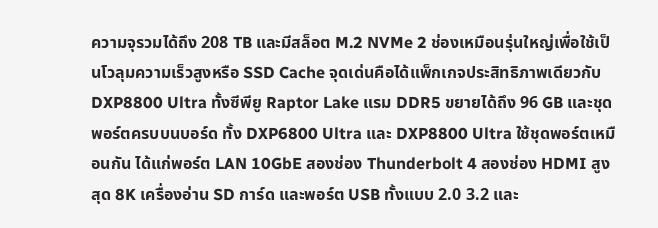ความจุรวมได้ถึง 208 TB และมีสล็อต M.2 NVMe 2 ช่องเหมือนรุ่นใหญ่เพื่อใช้เป็นโวลุมความเร็วสูงหรือ SSD Cache จุดเด่นคือได้แพ็กเกจประสิทธิภาพเดียวกับ DXP8800 Ultra ทั้งซีพียู Raptor Lake แรม DDR5 ขยายได้ถึง 96 GB และชุดพอร์ตครบบนบอร์ด ทั้ง DXP6800 Ultra และ DXP8800 Ultra ใช้ชุดพอร์ตเหมือนกัน ได้แก่พอร์ต LAN 10GbE สองช่อง Thunderbolt 4 สองช่อง HDMI สูงสุด 8K เครื่องอ่าน SD การ์ด และพอร์ต USB ทั้งแบบ 2.0 3.2 และ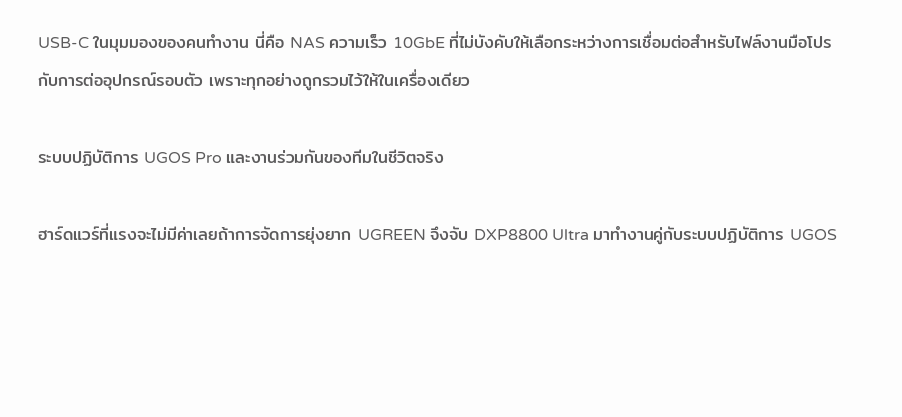USB-C ในมุมมองของคนทำงาน นี่คือ NAS ความเร็ว 10GbE ที่ไม่บังคับให้เลือกระหว่างการเชื่อมต่อสำหรับไฟล์งานมือโปรกับการต่ออุปกรณ์รอบตัว เพราะทุกอย่างถูกรวมไว้ให้ในเครื่องเดียว

ระบบปฏิบัติการ UGOS Pro และงานร่วมกันของทีมในชีวิตจริง

ฮาร์ดแวร์ที่แรงจะไม่มีค่าเลยถ้าการจัดการยุ่งยาก UGREEN จึงจับ DXP8800 Ultra มาทำงานคู่กับระบบปฏิบัติการ UGOS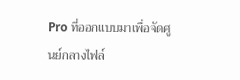Pro ที่ออกแบบมาเพื่อจัดศูนย์กลางไฟล์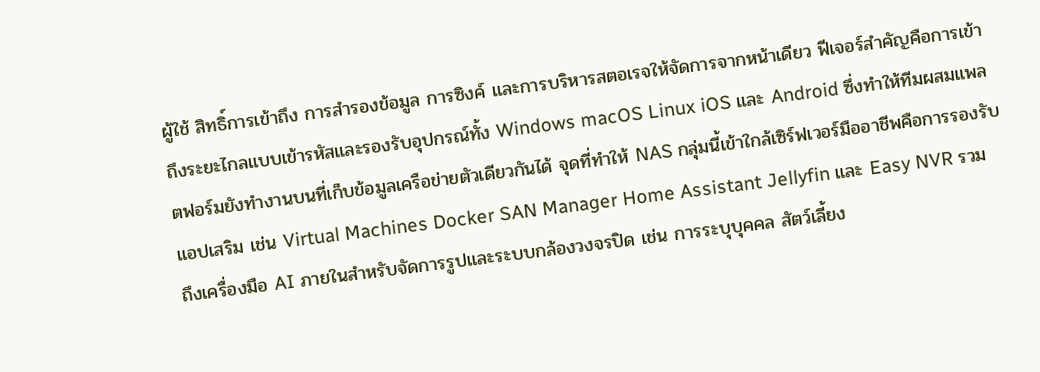ผู้ใช้ สิทธิ์การเข้าถึง การสำรองข้อมูล การซิงค์ และการบริหารสตอเรจให้จัดการจากหน้าเดียว ฟีเจอร์สำคัญคือการเข้าถึงระยะไกลแบบเข้ารหัสและรองรับอุปกรณ์ทั้ง Windows macOS Linux iOS และ Android ซึ่งทำให้ทีมผสมแพลตฟอร์มยังทำงานบนที่เก็บข้อมูลเครือข่ายตัวเดียวกันได้ จุดที่ทำให้ NAS กลุ่มนี้เข้าใกล้เซิร์ฟเวอร์มืออาชีพคือการรองรับแอปเสริม เช่น Virtual Machines Docker SAN Manager Home Assistant Jellyfin และ Easy NVR รวมถึงเครื่องมือ AI ภายในสำหรับจัดการรูปและระบบกล้องวงจรปิด เช่น การระบุบุคคล สัตว์เลี้ยง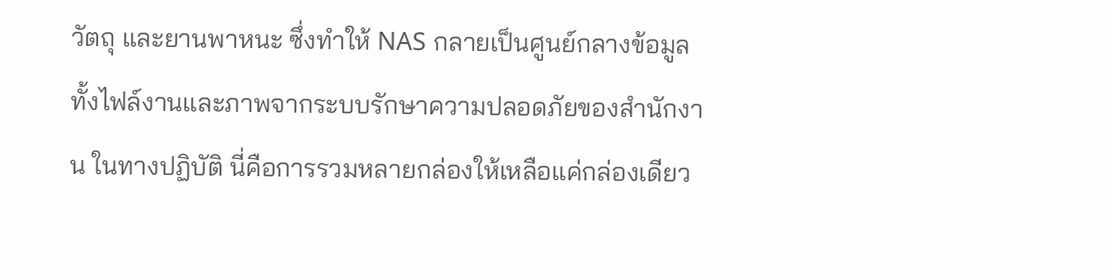วัตถุ และยานพาหนะ ซึ่งทำให้ NAS กลายเป็นศูนย์กลางข้อมูลทั้งไฟล์งานและภาพจากระบบรักษาความปลอดภัยของสำนักงาน ในทางปฏิบัติ นี่คือการรวมหลายกล่องให้เหลือแค่กล่องเดียว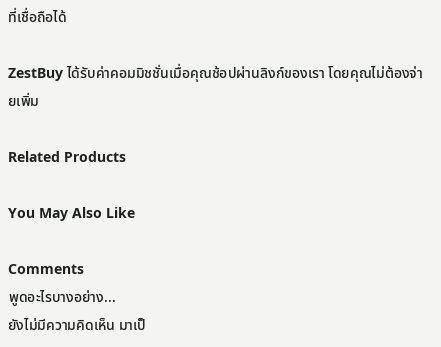ที่เชื่อถือได้

ZestBuy ได้รับค่าคอมมิชชั่นเมื่อคุณช้อปผ่านลิงก์ของเรา โดยคุณไม่ต้องจ่ายเพิ่ม

Related Products

You May Also Like

Comments
พูดอะไรบางอย่าง...
ยังไม่มีความคิดเห็น มาเป็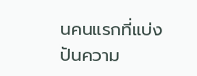นคนแรกที่แบ่งปันความ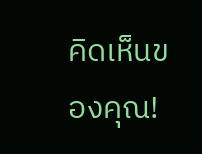คิดเห็นของคุณ!